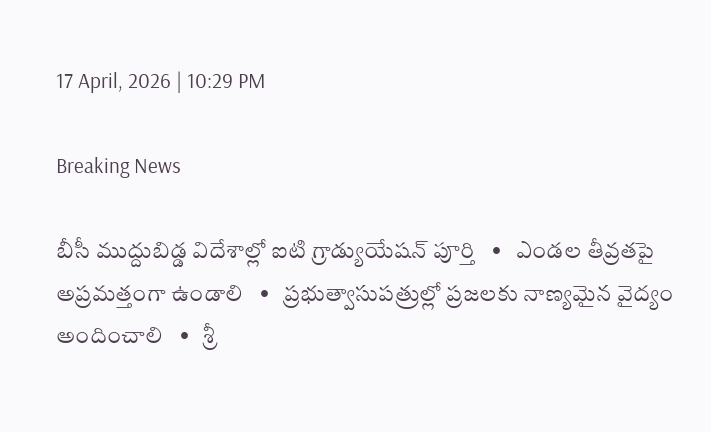17 April, 2026 | 10:29 PM

Breaking News

బీసీ ముద్దుబిడ్డ విదేశాల్లో ఐటి గ్రాడ్యుయేషన్ పూర్తి   •   ఎండల తీవ్రతపై అప్రమత్తంగా ఉండాలి   •   ప్రభుత్వాసుపత్రుల్లో ప్రజలకు నాణ్యమైన వైద్యం అందించాలి   •   శ్రీ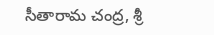సీతారామ చంద్ర, శ్రీ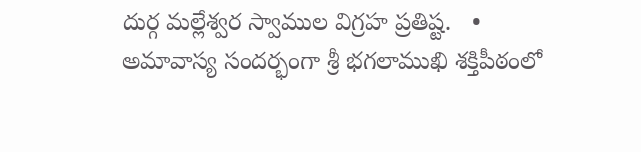దుర్గ మల్లేశ్వర స్వాముల విగ్రహ ప్రతిష్ట.   •   అమావాస్య సందర్భంగా శ్రీ భగలాముఖి శక్తిపీఠంలో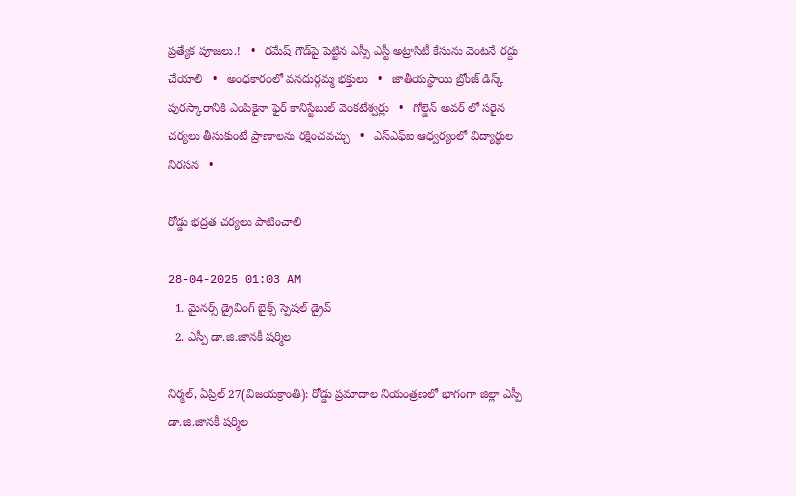ప్రత్యేక పూజలు.!   •   రమేష్ గౌడ్‌పై పెట్టిన ఎస్సీ ఎస్టీ అట్రాసిటీ కేసును వెంటనే రద్దు చేయాలి   •   అంధకారంలో వనదుర్గమ్మ భక్తులు   •   జాతీయస్థాయి బ్రోంజ్ డిస్క్ పురస్కారానికి ఎంపికైనా ఫైర్ కానిస్టేబుల్ వెంకటేశ్వర్లు   •   గోల్డెన్ అవర్ లో సరైన చర్యలు తీసుకుంటే ప్రాణాలను రక్షించవచ్చు   •   ఎస్ఎఫ్ఐ ఆధ్వర్యంలో విద్యార్థుల నిరసన   •

రోడ్డు భద్రత చర్యలు పాటించాలి

28-04-2025 01:03 AM
  1. మైనర్స్ డ్రైవింగ్ బైక్స్ స్పెషల్ డ్రైవ్
  2. ఎస్పీ డా.జి.జానకీ షర్మిల

నిర్మల్, ఏప్రిల్ 27(విజయక్రాంతి): రోడ్డు ప్రమాదాల నియంత్రణలో భాగంగా జిల్లా ఎస్పీ డా.జి.జానకీ షర్మిల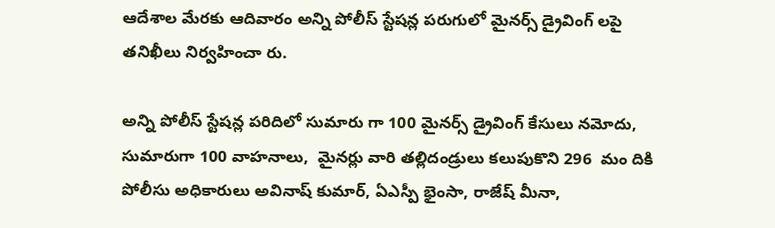ఆదేశాల మేరకు ఆదివారం అన్ని పోలీస్ స్టేషన్ల పరుగులో మైనర్స్ డ్రైవింగ్ లపై తనిఖీలు నిర్వహించా రు.

అన్ని పోలీస్ స్టేషన్ల పరిదిలో సుమారు గా 100 మైనర్స్ డ్రైవింగ్ కేసులు నమోదు, సుమారుగా 100 వాహనాలు,  మైనర్లు వారి తల్లిదండ్రులు కలుపుకొని 296  మం దికి పోలీసు అధికారులు అవినాష్ కుమార్, ఏఎస్పీ భైంసా, రాజేష్ మీనా,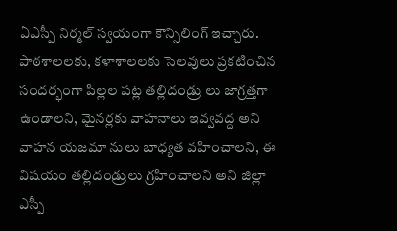ఏఎస్పీ నిర్మల్ స్వయంగా కౌన్సిలింగ్ ఇచ్చారు.  పాఠశాలలకు, కళాశాలలకు సెలవులు ప్రకటించిన సందర్భంగా పిల్లల పట్ల తల్లిదండ్రు లు జాగ్రత్తగా ఉండాలని, మైనర్లకు వాహనాలు ఇవ్వవద్ద అని వాహన యజమా నులు బాధ్యత వహించాలని, ఈ విషయం తల్లిదండ్రులు గ్రహించాలని అని జిల్లా ఎస్పీ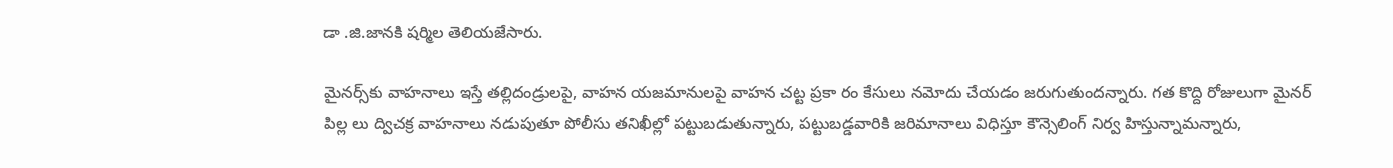డా .జి.జానకి షర్మిల తెలియజేసారు.

మైనర్స్‌కు వాహనాలు ఇస్తే తల్లిదండ్రులపై, వాహన యజమానులపై వాహన చట్ట ప్రకా రం కేసులు నమోదు చేయడం జరుగుతుందన్నారు. గత కొద్ది రోజులుగా మైనర్ పిల్ల లు ద్విచక్ర వాహనాలు నడుపుతూ పోలీసు తనిఖీల్లో పట్టుబడుతున్నారు, పట్టుబడ్డవారికి జరిమానాలు విధిస్తూ కౌన్సెలింగ్ నిర్వ హిస్తున్నామన్నారు,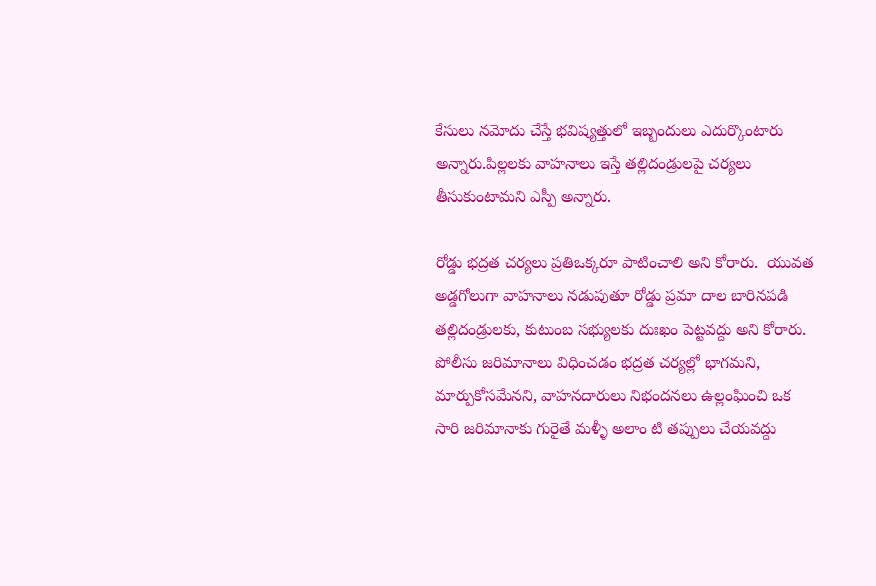కేసులు నమోదు చేస్తే భవిష్యత్తులో ఇబ్బందులు ఎదుర్కొంటారు అన్నారు.పిల్లలకు వాహనాలు ఇస్తే తల్లిదండ్రులపై చర్యలు తీసుకుంటామని ఎస్పీ అన్నారు.

రోడ్డు భద్రత చర్యలు ప్రతిఒక్కరూ పాటించాలి అని కోరారు.  యువత అడ్డగోలుగా వాహనాలు నడుపుతూ రోడ్డు ప్రమా దాల బారినపడి తల్లిదండ్రులకు, కుటుంబ సభ్యులకు దుఃఖం పెట్టవద్దు అని కోరారు. పోలీసు జరిమానాలు విధించడం భద్రత చర్యల్లో భాగమని, మార్పుకోసమేనని, వాహనదారులు నిభందనలు ఉల్లంఘించి ఒక సారి జరిమానాకు గురైతే మళ్ళీ అలాం టి తప్పులు చేయవద్దు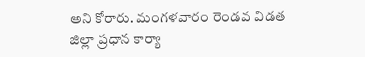అని కోరారు. మంగళవారం రెండవ విడత జిల్లా ప్రధాన కార్యా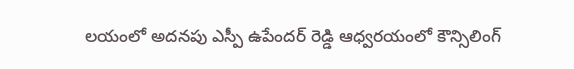లయంలో అదనపు ఎస్పీ ఉపేందర్ రెడ్డి ఆధ్వరయంలో కౌన్సిలింగ్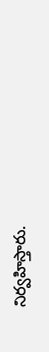నిర్వహిస్తారు.